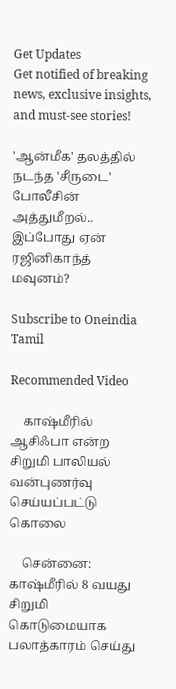Get Updates
Get notified of breaking news, exclusive insights, and must-see stories!

'ஆன்மீக' தலத்தில் நடந்த 'சீருடை' போலீசின் அத்துமீறல்.. இப்போது ஏன் ரஜினிகாந்த் மவுனம்?

Subscribe to Oneindia Tamil

Recommended Video

    காஷ்மீரில் ஆசிஃபா என்ற சிறுமி பாலியல் வன்புணர்வு செய்யப்பட்டு கொலை

    சென்னை: காஷ்மீரில் 8 வயது சிறுமி கொடுமையாக பலாத்காரம் செய்து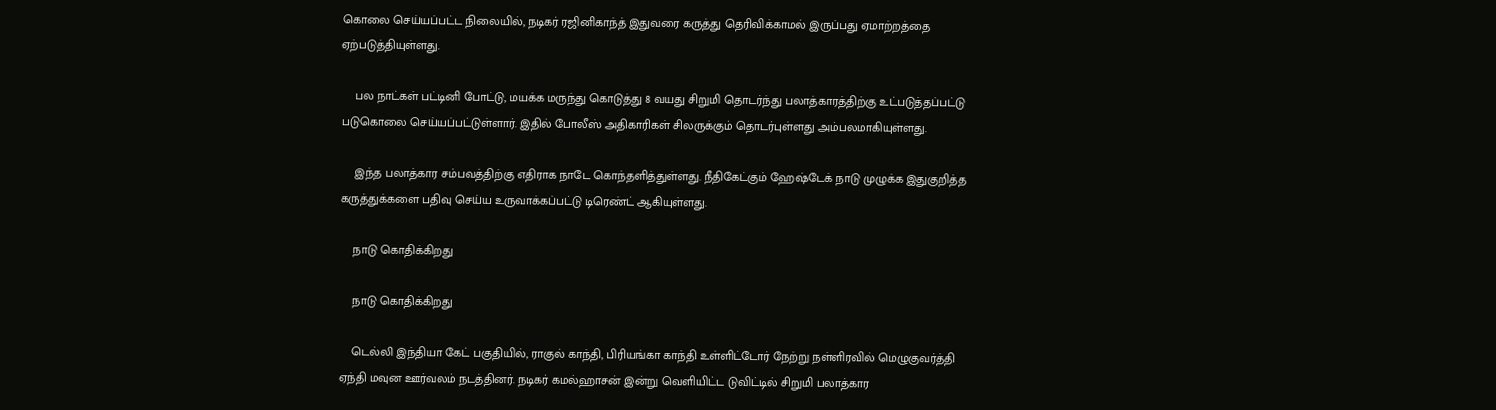கொலை செய்யப்பட்ட நிலையில், நடிகர் ரஜினிகாந்த் இதுவரை கருத்து தெரிவிக்காமல் இருப்பது ஏமாற்றத்தை ஏற்படுத்தியுள்ளது.

    பல நாட்கள் பட்டினி போட்டு, மயக்க மருந்து கொடுத்து 8 வயது சிறுமி தொடர்ந்து பலாத்காரத்திற்கு உட்படுத்தப்பட்டு படுகொலை செய்யப்பட்டுள்ளார். இதில் போலீஸ் அதிகாரிகள் சிலருக்கும் தொடர்புள்ளது அம்பலமாகியுள்ளது.

    இந்த பலாத்கார சம்பவத்திற்கு எதிராக நாடே கொந்தளித்துள்ளது. நீதிகேட்கும் ஹேஷ்டேக் நாடு முழுக்க இதுகுறித்த கருத்துக்களை பதிவு செய்ய உருவாக்கப்பட்டு டிரெண்ட் ஆகியுள்ளது.

    நாடு கொதிக்கிறது

    நாடு கொதிக்கிறது

    டெல்லி இந்தியா கேட் பகுதியில், ராகுல் காந்தி, பிரியங்கா காந்தி உள்ளிட்டோர் நேற்று நள்ளிரவில் மெழுகுவர்த்தி ஏந்தி மவுன ஊர்வலம் நடத்தினர். நடிகர் கமல்ஹாசன் இன்று வெளியிட்ட டுவிட்டில் சிறுமி பலாத்கார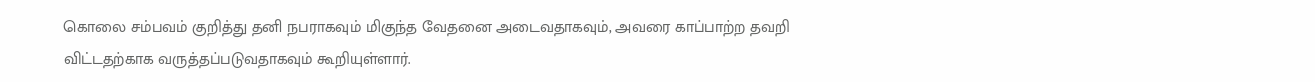கொலை சம்பவம் குறித்து தனி நபராகவும் மிகுந்த வேதனை அடைவதாகவும், அவரை காப்பாற்ற தவறி விட்டதற்காக வருத்தப்படுவதாகவும் கூறியுள்ளார்.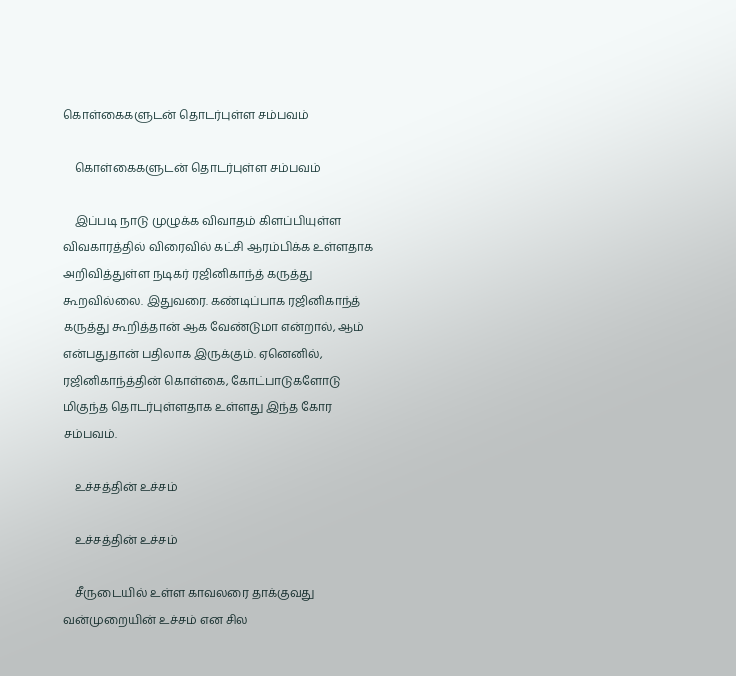கொள்கைகளுடன் தொடர்புள்ள சம்பவம்

    கொள்கைகளுடன் தொடர்புள்ள சம்பவம்

    இப்படி நாடு முழுக்க விவாதம் கிளப்பியுள்ள விவகாரத்தில் விரைவில் கட்சி ஆரம்பிக்க உள்ளதாக அறிவித்துள்ள நடிகர் ரஜினிகாந்த் கருத்து கூறவில்லை. இதுவரை. கண்டிப்பாக ரஜினிகாந்த் கருத்து கூறித்தான் ஆக வேண்டுமா என்றால், ஆம் என்பதுதான் பதிலாக இருக்கும். ஏனெனில், ரஜினிகாந்த்தின் கொள்கை, கோட்பாடுகளோடு மிகுந்த தொடர்புள்ளதாக உள்ளது இந்த கோர சம்பவம்.

    உச்சத்தின் உச்சம்

    உச்சத்தின் உச்சம்

    சீருடையில் உள்ள காவலரை தாக்குவது வன்முறையின் உச்சம் என சில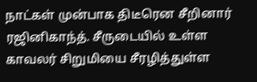நாட்கள் முன்பாக திடீரென சீறினார் ரஜினிகாந்த். சீருடையில் உள்ள காவலர் சிறுமியை சீரழித்துள்ள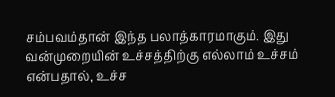சம்பவம்தான் இந்த பலாத்காரமாகும். இது வன்முறையின் உச்சத்திற்கு எல்லாம் உச்சம் என்பதால், உச்ச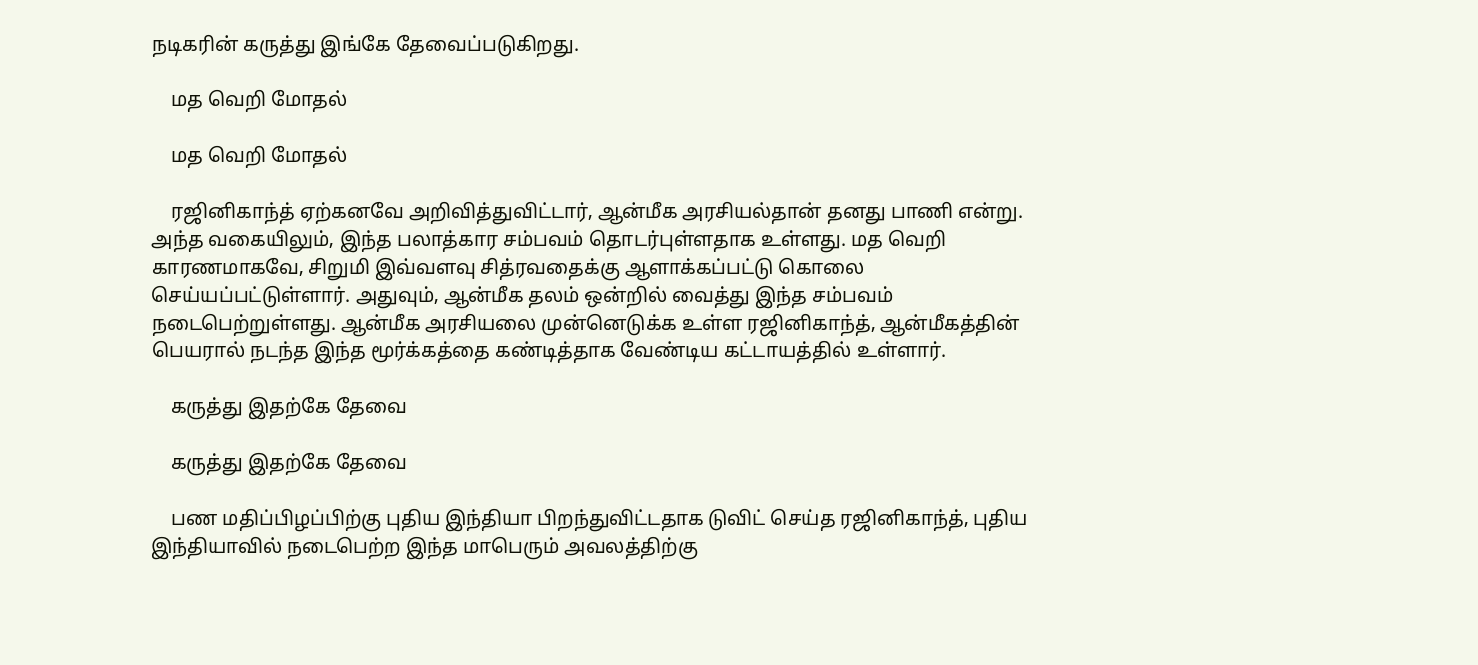நடிகரின் கருத்து இங்கே தேவைப்படுகிறது.

    மத வெறி மோதல்

    மத வெறி மோதல்

    ரஜினிகாந்த் ஏற்கனவே அறிவித்துவிட்டார், ஆன்மீக அரசியல்தான் தனது பாணி என்று. அந்த வகையிலும், இந்த பலாத்கார சம்பவம் தொடர்புள்ளதாக உள்ளது. மத வெறி காரணமாகவே, சிறுமி இவ்வளவு சித்ரவதைக்கு ஆளாக்கப்பட்டு கொலை செய்யப்பட்டுள்ளார். அதுவும், ஆன்மீக தலம் ஒன்றில் வைத்து இந்த சம்பவம் நடைபெற்றுள்ளது. ஆன்மீக அரசியலை முன்னெடுக்க உள்ள ரஜினிகாந்த், ஆன்மீகத்தின் பெயரால் நடந்த இந்த மூர்க்கத்தை கண்டித்தாக வேண்டிய கட்டாயத்தில் உள்ளார்.

    கருத்து இதற்கே தேவை

    கருத்து இதற்கே தேவை

    பண மதிப்பிழப்பிற்கு புதிய இந்தியா பிறந்துவிட்டதாக டுவிட் செய்த ரஜினிகாந்த், புதிய இந்தியாவில் நடைபெற்ற இந்த மாபெரும் அவலத்திற்கு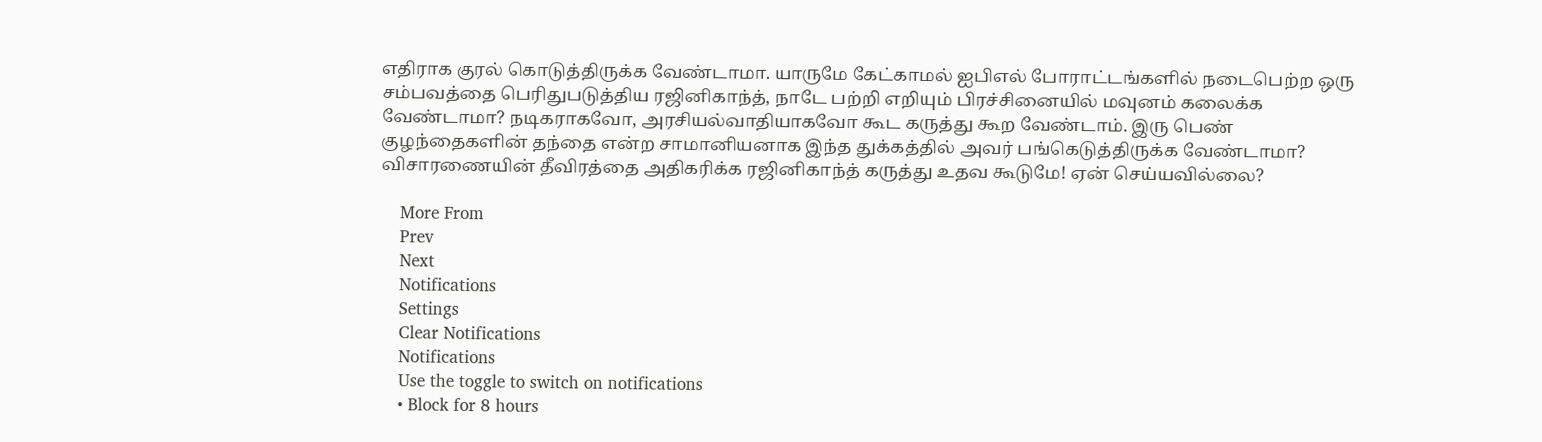எதிராக குரல் கொடுத்திருக்க வேண்டாமா. யாருமே கேட்காமல் ஐபிஎல் போராட்டங்களில் நடைபெற்ற ஒரு சம்பவத்தை பெரிதுபடுத்திய ரஜினிகாந்த், நாடே பற்றி எறியும் பிரச்சினையில் மவுனம் கலைக்க வேண்டாமா? நடிகராகவோ, அரசியல்வாதியாகவோ கூட கருத்து கூற வேண்டாம். இரு பெண் குழந்தைகளின் தந்தை என்ற சாமானியனாக இந்த துக்கத்தில் அவர் பங்கெடுத்திருக்க வேண்டாமா? விசாரணையின் தீவிரத்தை அதிகரிக்க ரஜினிகாந்த் கருத்து உதவ கூடுமே! ஏன் செய்யவில்லை?

    More From
    Prev
    Next
    Notifications
    Settings
    Clear Notifications
    Notifications
    Use the toggle to switch on notifications
    • Block for 8 hours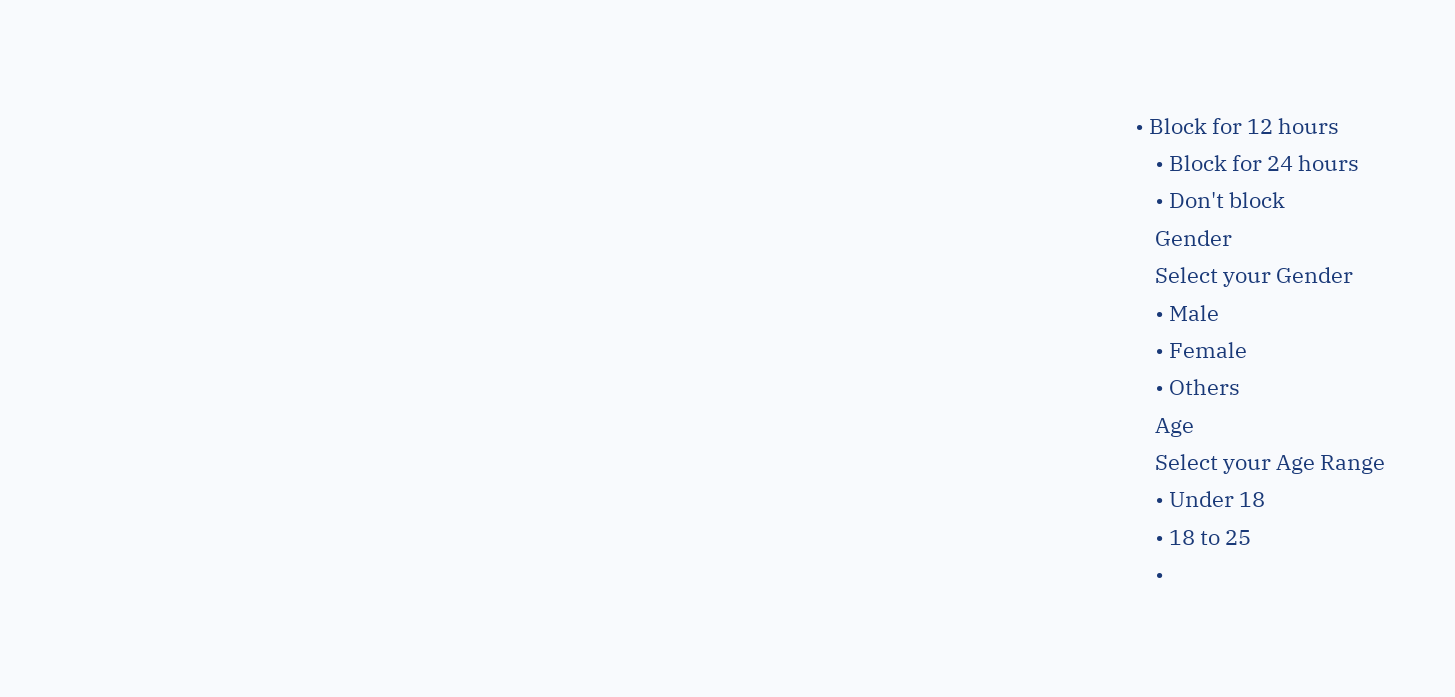• Block for 12 hours
    • Block for 24 hours
    • Don't block
    Gender
    Select your Gender
    • Male
    • Female
    • Others
    Age
    Select your Age Range
    • Under 18
    • 18 to 25
    •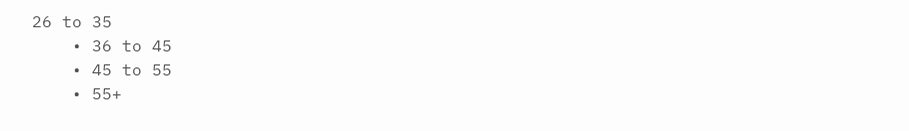26 to 35
    • 36 to 45
    • 45 to 55
    • 55+